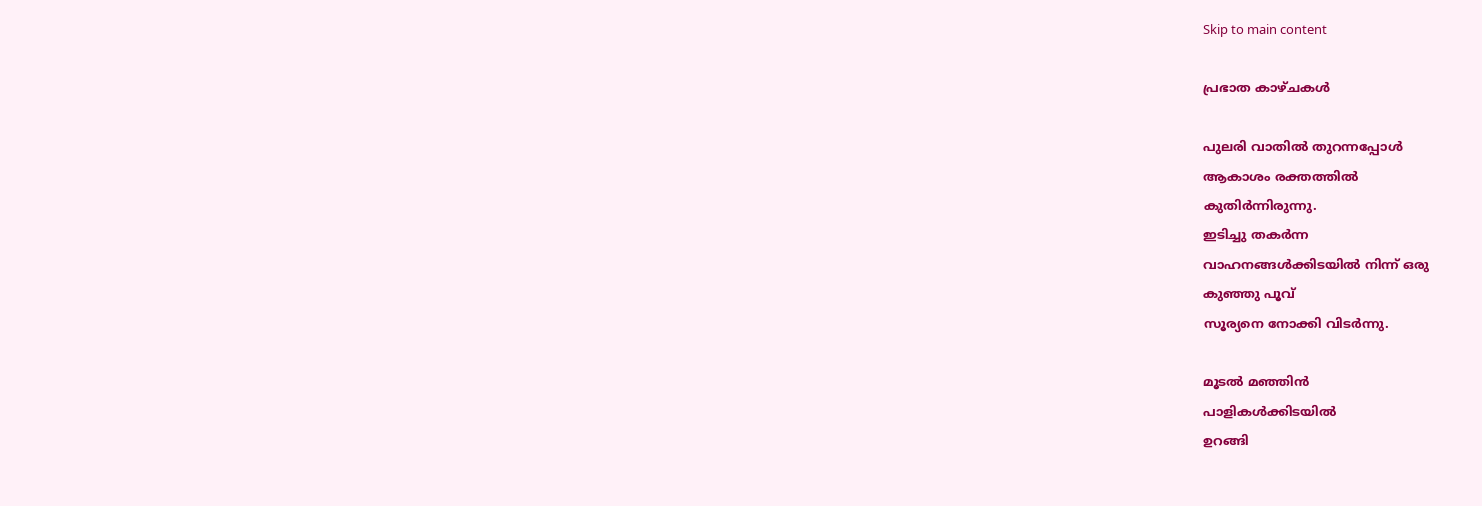Skip to main content

പ്രഭാത കാഴ്ചകള്‍

പുലരി വാതില്‍ തുറന്നപ്പോള്‍
ആകാശം രക്തത്തില്‍
കുതിര്‍ന്നിരുന്നു.
ഇടിച്ചു തകര്‍ന്ന
വാഹനങ്ങള്‍ക്കിടയില്‍ നിന്ന് ഒരു
കുഞ്ഞു പൂവ്
സൂര്യനെ നോക്കി വിടര്‍ന്നു.

മൂടല്‍ മഞ്ഞിന്‍
പാളികള്‍ക്കിടയില്‍
ഉറങ്ങി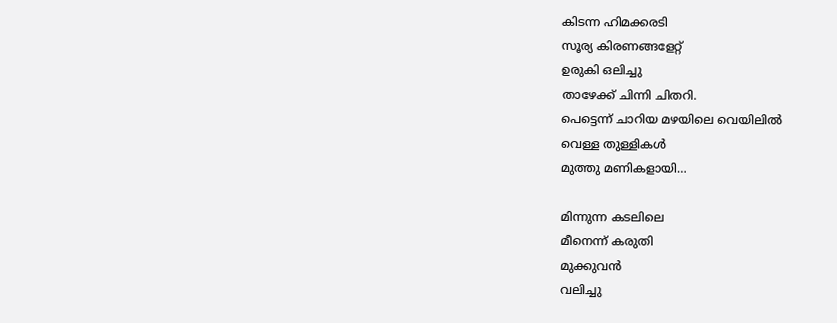കിടന്ന ഹിമക്കരടി
സൂര്യ കിരണങ്ങളേറ്റ്
ഉരുകി ഒലിച്ചു
താഴേക്ക് ചിന്നി ചിതറി.
പെട്ടെന്ന് ചാറിയ മഴയിലെ വെയിലില്‍
വെള്ള തുള്ളികള്‍
മുത്തു മണികളായി…

മിന്നുന്ന കടലിലെ
മീനെന്ന് കരുതി
മുക്കുവന്‍
വലിച്ചു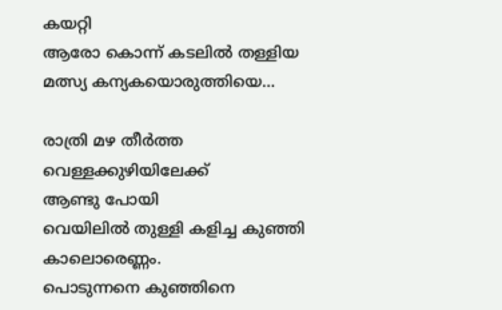കയറ്റി
ആരോ കൊന്ന് കടലില്‍ തള്ളിയ
മത്സ്യ കന്യകയൊരുത്തിയെ…

രാത്രി മഴ തീര്‍ത്ത
വെള്ളക്കുഴിയിലേക്ക്
ആണ്ടു പോയി
വെയിലില്‍ തുള്ളി കളിച്ച കുഞ്ഞി കാലൊരെണ്ണം.
പൊടുന്നനെ കുഞ്ഞിനെ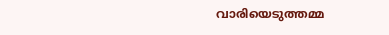വാരിയെടുത്തമ്മ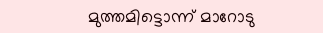മുത്തമിട്ടൊന്ന് മാറോടു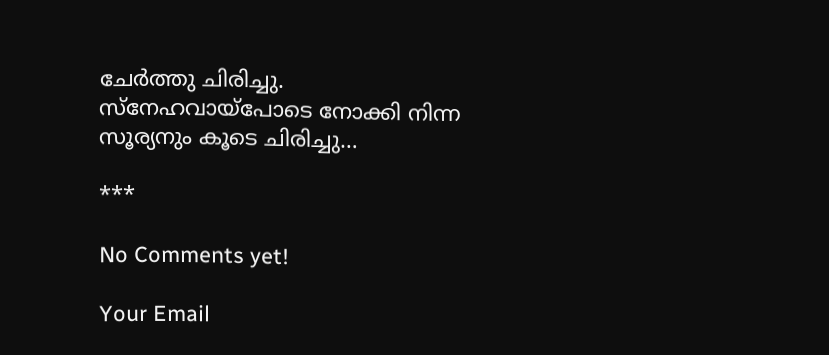ചേര്‍ത്തു ചിരിച്ചു.
സ്‌നേഹവായ്‌പോടെ നോക്കി നിന്ന
സൂര്യനും കൂടെ ചിരിച്ചു…

***

No Comments yet!

Your Email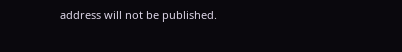address will not be published.